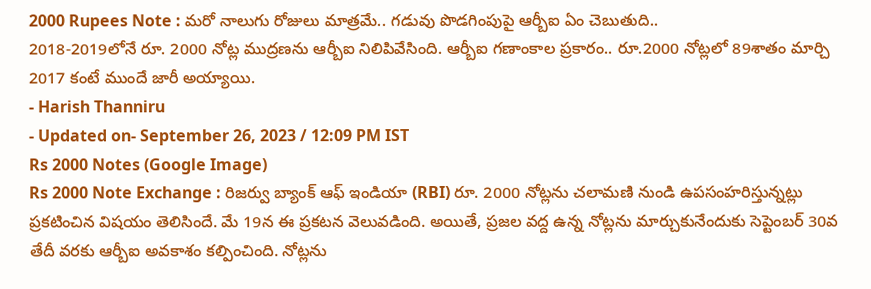2000 Rupees Note : మరో నాలుగు రోజులు మాత్రమే.. గడువు పొడగింపుపై ఆర్బీఐ ఏం చెబుతుది..
2018-2019లోనే రూ. 2000 నోట్ల ముద్రణను ఆర్బీఐ నిలిపివేసింది. ఆర్బీఐ గణాంకాల ప్రకారం.. రూ.2000 నోట్లలో 89శాతం మార్చి 2017 కంటే ముందే జారీ అయ్యాయి.
- Harish Thanniru
- Updated on- September 26, 2023 / 12:09 PM IST
Rs 2000 Notes (Google Image)
Rs 2000 Note Exchange : రిజర్వు బ్యాంక్ ఆఫ్ ఇండియా (RBI) రూ. 2000 నోట్లను చలామణి నుండి ఉపసంహరిస్తున్నట్లు ప్రకటించిన విషయం తెలిసిందే. మే 19న ఈ ప్రకటన వెలువడింది. అయితే, ప్రజల వద్ద ఉన్న నోట్లను మార్చుకునేందుకు సెప్టెంబర్ 30వ తేదీ వరకు ఆర్బీఐ అవకాశం కల్పించింది. నోట్లను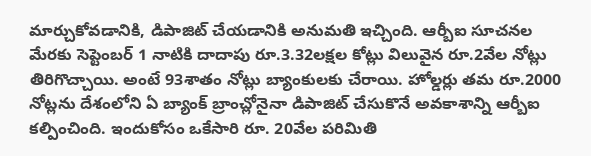మార్చుకోవడానికి, డిపాజిట్ చేయడానికి అనుమతి ఇచ్చింది. ఆర్బీఐ సూచనల మేరకు సెప్టెంబర్ 1 నాటికి దాదాపు రూ.3.32లక్షల కోట్లు విలువైన రూ.2వేల నోట్లు తిరిగొచ్చాయి. అంటే 93శాతం నోట్లు బ్యాంకులకు చేరాయి. హోల్డర్లు తమ రూ.2000 నోట్లను దేశంలోని ఏ బ్యాంక్ బ్రాంచ్లోనైనా డిపాజిట్ చేసుకొనే అవకాశాన్ని ఆర్బీఐ కల్పించింది. ఇందుకోసం ఒకేసారి రూ. 20వేల పరిమితి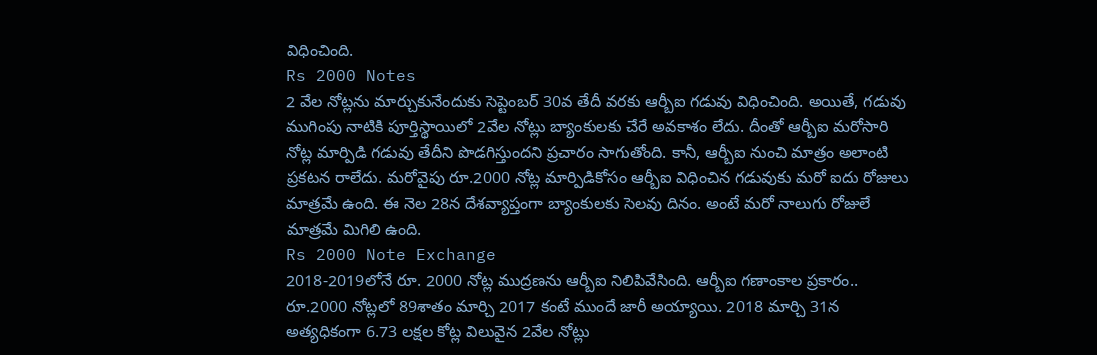విధించింది.
Rs 2000 Notes
2 వేల నోట్లను మార్చుకునేందుకు సెప్టెంబర్ 30వ తేదీ వరకు ఆర్బీఐ గడువు విధించింది. అయితే, గడువు ముగింపు నాటికి పూర్తిస్థాయిలో 2వేల నోట్లు బ్యాంకులకు చేరే అవకాశం లేదు. దీంతో ఆర్బీఐ మరోసారి నోట్ల మార్పిడి గడువు తేదీని పొడగిస్తుందని ప్రచారం సాగుతోంది. కానీ, ఆర్బీఐ నుంచి మాత్రం అలాంటి ప్రకటన రాలేదు. మరోవైపు రూ.2000 నోట్ల మార్పిడికోసం ఆర్బీఐ విధించిన గడువుకు మరో ఐదు రోజులు మాత్రమే ఉంది. ఈ నెల 28న దేశవ్యాప్తంగా బ్యాంకులకు సెలవు దినం. అంటే మరో నాలుగు రోజులే మాత్రమే మిగిలి ఉంది.
Rs 2000 Note Exchange
2018-2019లోనే రూ. 2000 నోట్ల ముద్రణను ఆర్బీఐ నిలిపివేసింది. ఆర్బీఐ గణాంకాల ప్రకారం.. రూ.2000 నోట్లలో 89శాతం మార్చి 2017 కంటే ముందే జారీ అయ్యాయి. 2018 మార్చి 31న అత్యధికంగా 6.73 లక్షల కోట్ల విలువైన 2వేల నోట్లు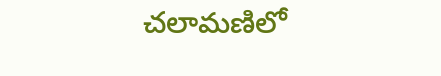చలామణిలో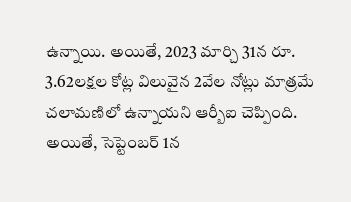ఉన్నాయి. అయితే, 2023 మార్చి 31న రూ. 3.62లక్షల కోట్ల విలువైన 2వేల నోట్లు మాత్రమే చలామణిలో ఉన్నాయని ఆర్బీఐ చెప్పింది. అయితే, సెప్టెంబర్ 1న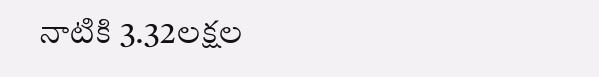నాటికి 3.32లక్షల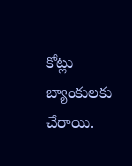కోట్లు బ్యాంకులకు చేరాయి.